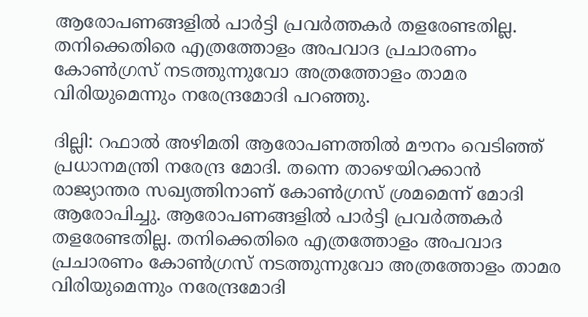ആരോപണങ്ങളിൽ പാർട്ടി പ്രവർത്തകർ തളരേണ്ടതില്ല. തനിക്കെതിരെ എത്രത്തോളം അപവാദ പ്രചാരണം കോൺഗ്രസ് നടത്തുന്നുവോ അത്രത്തോളം താമര വിരിയുമെന്നും നരേന്ദ്രമോദി പറഞ്ഞു.

ദില്ലി: റഫാല്‍ അഴിമതി ആരോപണത്തില്‍ മൗനം വെടിഞ്ഞ് പ്രധാനമന്ത്രി നരേന്ദ്ര മോദി. തന്നെ താഴെയിറക്കാൻ രാജ്യാന്തര സഖ്യത്തിനാണ് കോൺഗ്രസ് ശ്രമമെന്ന് മോദി ആരോപിച്ചു. ആരോപണങ്ങളിൽ പാർട്ടി പ്രവർത്തകർ തളരേണ്ടതില്ല. തനിക്കെതിരെ എത്രത്തോളം അപവാദ പ്രചാരണം കോൺഗ്രസ് നടത്തുന്നുവോ അത്രത്തോളം താമര വിരിയുമെന്നും നരേന്ദ്രമോദി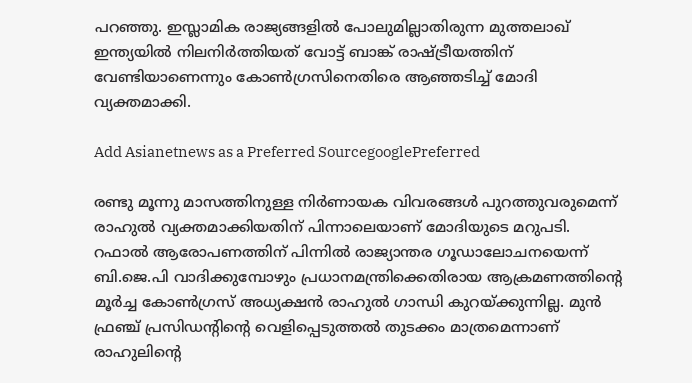പറഞ്ഞു. ഇസ്ലാമിക രാജ്യങ്ങളിൽ പോലുമില്ലാതിരുന്ന മുത്തലാഖ് ഇന്ത്യയിൽ നിലനിർത്തിയത് വോട്ട് ബാങ്ക് രാഷ്ട്രീയത്തിന് വേണ്ടിയാണെന്നും കോണ്‍ഗ്രസിനെതിരെ ആഞ്ഞടിച്ച് മോദി വ്യക്തമാക്കി.

Add Asianetnews as a Preferred SourcegooglePreferred

രണ്ടു മൂന്നു മാസത്തിനുള്ള നിര്‍ണായക വിവരങ്ങള്‍ പുറത്തുവരുമെന്ന് രാഹുല്‍ വ്യക്തമാക്കിയതിന് പിന്നാലെയാണ് മോദിയുടെ മറുപടി. റഫാൽ ആരോപണത്തിന് പിന്നിൽ രാജ്യാന്തര ഗൂഡാലോചനയെന്ന് ബി.ജെ.പി വാദിക്കുമ്പോഴും പ്രധാനമന്ത്രിക്കെതിരായ ആക്രമണത്തിന്‍റെ മൂര്‍ച്ച കോണ്‍ഗ്രസ് അധ്യക്ഷൻ രാഹുൽ ഗാന്ധി കുറയ്ക്കുന്നില്ല. മുന്‍ ഫ്രഞ്ച് പ്രസിഡന്‍റിന്‍റെ വെളിപ്പെടുത്തൽ തുടക്കം മാത്രമെന്നാണ് രാഹുലിന്‍റെ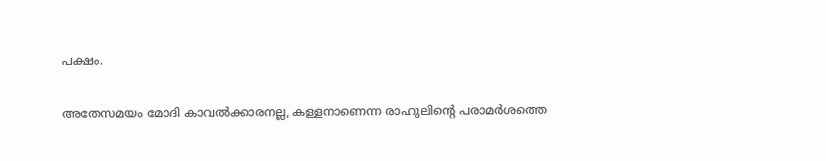പക്ഷം.

അതേസമയം മോദി കാവല്‍ക്കാരനല്ല, കള്ളനാണെന്ന രാഹുലിന്റെ പരാമര്‍ശത്തെ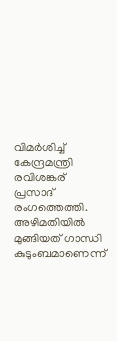വിമര്‍ശിച്ച് കേന്ദ്രമന്ത്രി രവിശങ്കര് പ്രസാദ് രംഗത്തെത്തി. അഴിമതിയിൽ മുങ്ങിയത് ഗാന്ധി കുടുംബമാണെന്ന്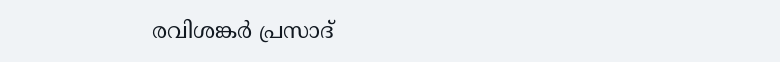രവിശങ്കര്‍ പ്രസാദ്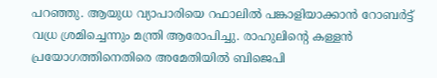പറഞ്ഞു. ആയുധ വ്യാപാരിയെ റഫാലിൽ പങ്കാളിയാക്കാൻ റോബര്‍ട്ട് വധ്ര ശ്രമിച്ചെന്നും മന്ത്രി ആരോപിച്ചു. രാഹുലിന്‍റെ കള്ളൻ പ്രയോഗത്തിനെതിരെ അമേതിയിൽ ബിജെപി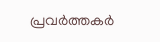പ്രവര്‍ത്തകര്‍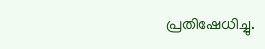പ്രതിഷേധിച്ചു.